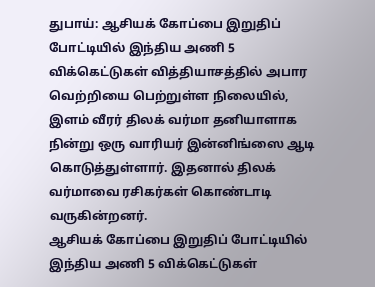துபாய்: ஆசியக் கோப்பை இறுதிப் போட்டியில் இந்திய அணி 5 விக்கெட்டுகள் வித்தியாசத்தில் அபார வெற்றியை பெற்றுள்ள நிலையில், இளம் வீரர் திலக் வர்மா தனியாளாக நின்று ஒரு வாரியர் இன்னிங்ஸை ஆடி கொடுத்துள்ளார். இதனால் திலக் வர்மாவை ரசிகர்கள் கொண்டாடி வருகின்றனர்.
ஆசியக் கோப்பை இறுதிப் போட்டியில் இந்திய அணி 5 விக்கெட்டுகள்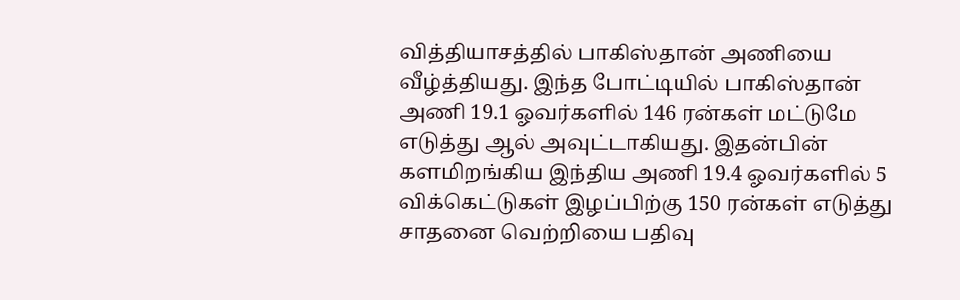வித்தியாசத்தில் பாகிஸ்தான் அணியை வீழ்த்தியது. இந்த போட்டியில் பாகிஸ்தான் அணி 19.1 ஓவர்களில் 146 ரன்கள் மட்டுமே எடுத்து ஆல் அவுட்டாகியது. இதன்பின் களமிறங்கிய இந்திய அணி 19.4 ஓவர்களில் 5 விக்கெட்டுகள் இழப்பிற்கு 150 ரன்கள் எடுத்து சாதனை வெற்றியை பதிவு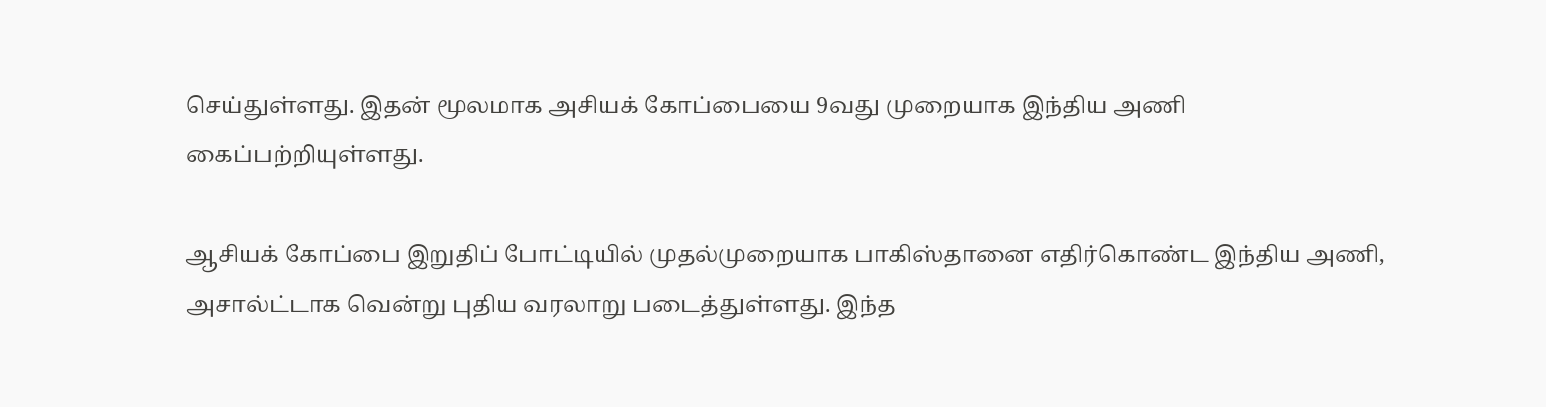செய்துள்ளது. இதன் மூலமாக அசியக் கோப்பையை 9வது முறையாக இந்திய அணி கைப்பற்றியுள்ளது.

ஆசியக் கோப்பை இறுதிப் போட்டியில் முதல்முறையாக பாகிஸ்தானை எதிர்கொண்ட இந்திய அணி, அசால்ட்டாக வென்று புதிய வரலாறு படைத்துள்ளது. இந்த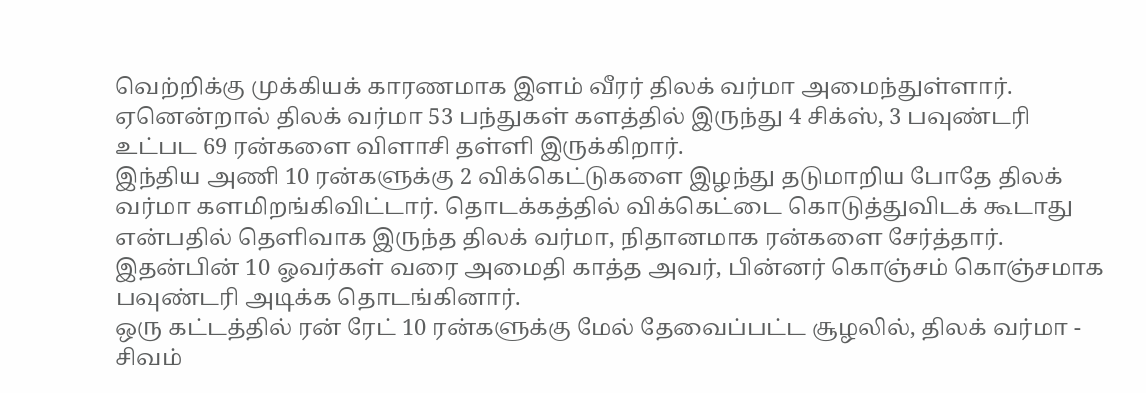வெற்றிக்கு முக்கியக் காரணமாக இளம் வீரர் திலக் வர்மா அமைந்துள்ளார். ஏனென்றால் திலக் வர்மா 53 பந்துகள் களத்தில் இருந்து 4 சிக்ஸ், 3 பவுண்டரி உட்பட 69 ரன்களை விளாசி தள்ளி இருக்கிறார்.
இந்திய அணி 10 ரன்களுக்கு 2 விக்கெட்டுகளை இழந்து தடுமாறிய போதே திலக் வர்மா களமிறங்கிவிட்டார். தொடக்கத்தில் விக்கெட்டை கொடுத்துவிடக் கூடாது என்பதில் தெளிவாக இருந்த திலக் வர்மா, நிதானமாக ரன்களை சேர்த்தார். இதன்பின் 10 ஓவர்கள் வரை அமைதி காத்த அவர், பின்னர் கொஞ்சம் கொஞ்சமாக பவுண்டரி அடிக்க தொடங்கினார்.
ஒரு கட்டத்தில் ரன் ரேட் 10 ரன்களுக்கு மேல் தேவைப்பட்ட சூழலில், திலக் வர்மா - சிவம்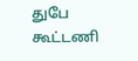துபே கூட்டணி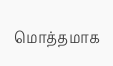மொத்தமாக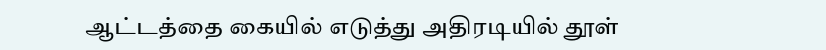ஆட்டத்தை கையில் எடுத்து அதிரடியில் தூள்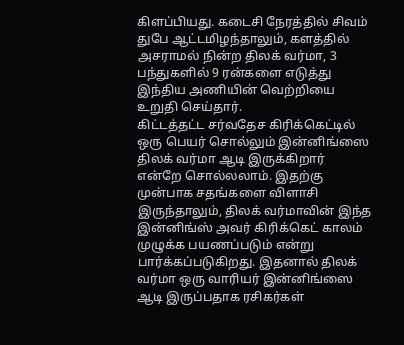கிளப்பியது. கடைசி நேரத்தில் சிவம் துபே ஆட்டமிழந்தாலும், களத்தில் அசராமல் நின்ற திலக் வர்மா, 3 பந்துகளில் 9 ரன்களை எடுத்து இந்திய அணியின் வெற்றியை உறுதி செய்தார்.
கிட்டத்தட்ட சர்வதேச கிரிக்கெட்டில் ஒரு பெயர் சொல்லும் இன்னிங்ஸை திலக் வர்மா ஆடி இருக்கிறார் என்றே சொல்லலாம். இதற்கு முன்பாக சதங்களை விளாசி இருந்தாலும், திலக் வர்மாவின் இந்த இன்னிங்ஸ் அவர் கிரிக்கெட் காலம் முழுக்க பயணப்படும் என்று பார்க்கப்படுகிறது. இதனால் திலக் வர்மா ஒரு வாரியர் இன்னிங்ஸை ஆடி இருப்பதாக ரசிகர்கள்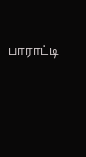பாராட்டி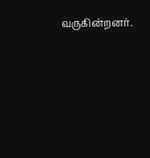வருகின்றனர்.